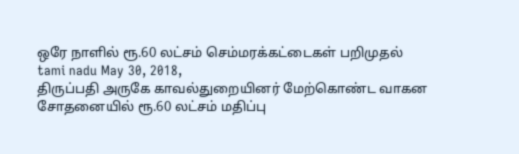ஒரே நாளில் ரூ.60 லட்சம் செம்மரக்கட்டைகள் பறிமுதல்
tami nadu May 30, 2018,
திருப்பதி அருகே காவல்துறையினர் மேற்கொண்ட வாகன சோதனையில் ரூ.60 லட்சம் மதிப்பு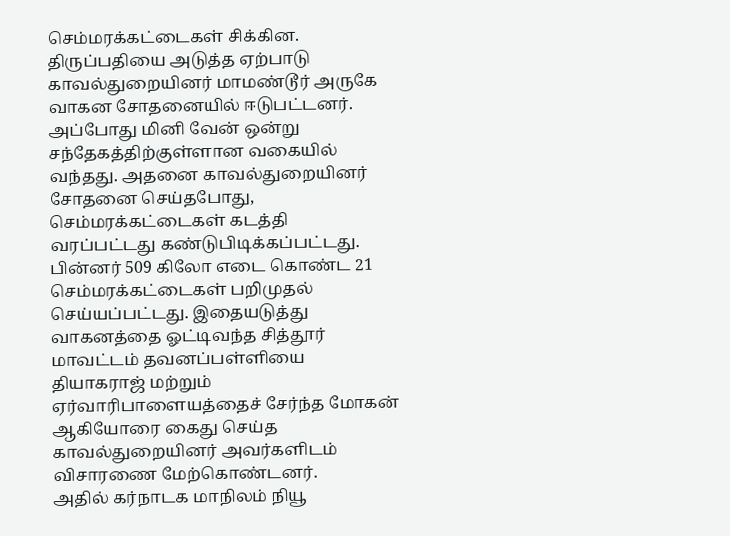செம்மரக்கட்டைகள் சிக்கின.
திருப்பதியை அடுத்த ஏற்பாடு காவல்துறையினர் மாமண்டூர் அருகே வாகன சோதனையில் ஈடுபட்டனர். அப்போது மினி வேன் ஒன்று சந்தேகத்திற்குள்ளான வகையில் வந்தது. அதனை காவல்துறையினர் சோதனை செய்தபோது, செம்மரக்கட்டைகள் கடத்தி வரப்பட்டது கண்டுபிடிக்கப்பட்டது. பின்னர் 509 கிலோ எடை கொண்ட 21 செம்மரக்கட்டைகள் பறிமுதல் செய்யப்பட்டது. இதையடுத்து வாகனத்தை ஓட்டிவந்த சித்தூர் மாவட்டம் தவனப்பள்ளியை தியாகராஜ் மற்றும் ஏர்வாரிபாளையத்தைச் சேர்ந்த மோகன் ஆகியோரை கைது செய்த காவல்துறையினர் அவர்களிடம் விசாரணை மேற்கொண்டனர்.
அதில் கர்நாடக மாநிலம் நியூ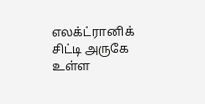எலக்ட்ரானிக் சிட்டி அருகே உள்ள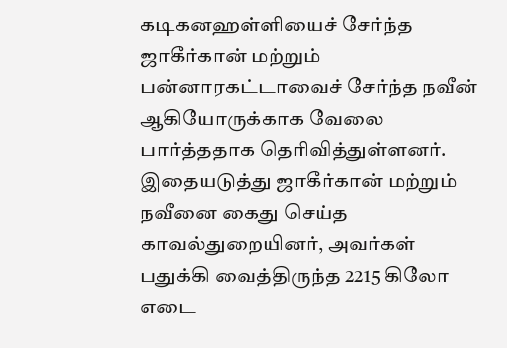கடிகனஹள்ளியைச் சேர்ந்த ஜாகீர்கான் மற்றும் பன்னாரகட்டாவைச் சேர்ந்த நவீன் ஆகியோருக்காக வேலை பார்த்ததாக தெரிவித்துள்ளனர். இதையடுத்து ஜாகீர்கான் மற்றும் நவீனை கைது செய்த காவல்துறையினர், அவர்கள் பதுக்கி வைத்திருந்த 2215 கிலோ எடை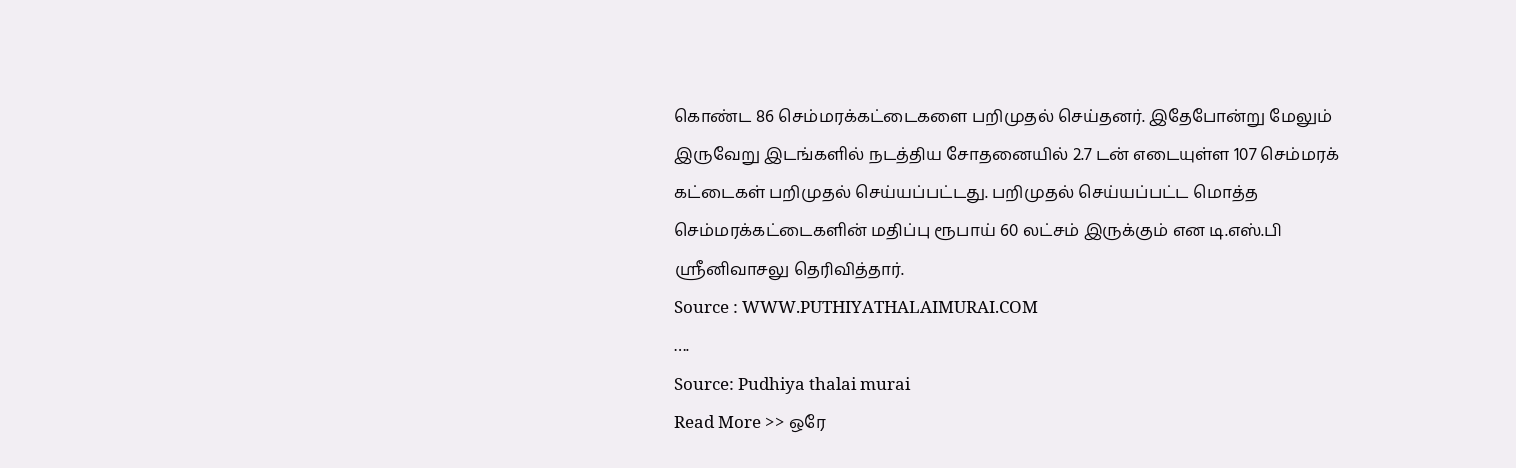கொண்ட 86 செம்மரக்கட்டைகளை பறிமுதல் செய்தனர். இதேபோன்று மேலும் இருவேறு இடங்களில் நடத்திய சோதனையில் 2.7 டன் எடையுள்ள 107 செம்மரக் கட்டைகள் பறிமுதல் செய்யப்பட்டது. பறிமுதல் செய்யப்பட்ட மொத்த செம்மரக்கட்டைகளின் மதிப்பு ரூபாய் 60 லட்சம் இருக்கும் என டி.எஸ்.பி ஸ்ரீனிவாசலு தெரிவித்தார்.
Source : WWW.PUTHIYATHALAIMURAI.COM
….
Source: Pudhiya thalai murai
Read More >> ஒரே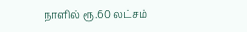நாளில் ரூ.60 லட்சம்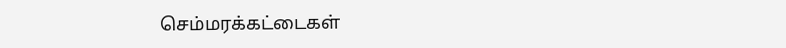செம்மரக்கட்டைகள்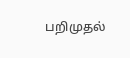பறிமுதல்